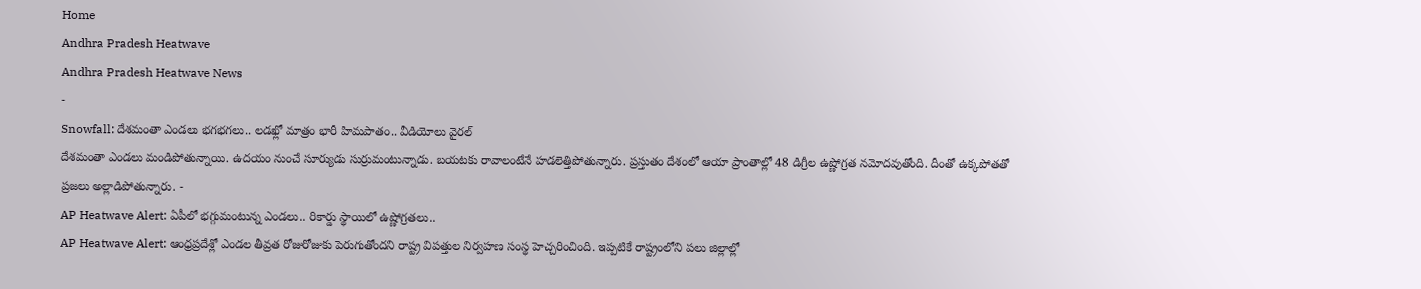Home
Andhra Pradesh Heatwave
Andhra Pradesh Heatwave News
-
Snowfall: దేశమంతా ఎండలు భగభగలు.. లడఖ్లో మాత్రం భారీ హిమపాతం.. వీడియోలు వైరల్
దేశమంతా ఎండలు మండిపోతున్నాయి. ఉదయం నుంచే సూర్యుడు సుర్రుమంటున్నాడు. బయటకు రావాలంటేనే హడలెత్తిపోతున్నారు. ప్రస్తుతం దేశంలో ఆయా ప్రాంతాల్లో 48 డిగ్రీల ఉష్ణోగ్రత నమోదవుతోంది. దీంతో ఉక్కపోతతో ప్రజలు అల్లాడిపోతున్నారు. -
AP Heatwave Alert: ఏపీలో భగ్గుమంటున్న ఎండలు.. రికార్డు స్థాయిలో ఉష్ణోగ్రతలు..
AP Heatwave Alert: ఆంధ్రప్రదేశ్లో ఎండల తీవ్రత రోజురోజుకు పెరుగుతోందని రాష్ట్ర విపత్తుల నిర్వహణ సంస్థ హెచ్చరించింది. ఇప్పటికే రాష్ట్రంలోని పలు జిల్లాల్లో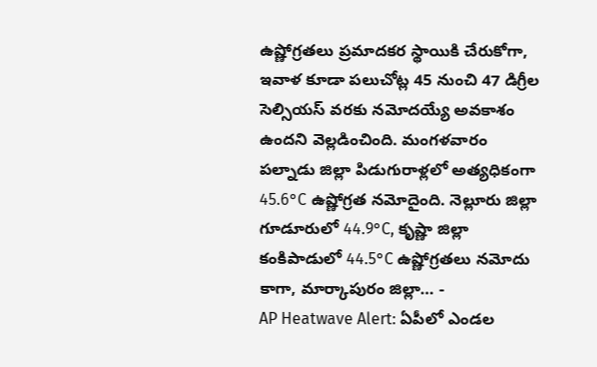ఉష్ణోగ్రతలు ప్రమాదకర స్థాయికి చేరుకోగా, ఇవాళ కూడా పలుచోట్ల 45 నుంచి 47 డిగ్రీల సెల్సియస్ వరకు నమోదయ్యే అవకాశం ఉందని వెల్లడించింది. మంగళవారం పల్నాడు జిల్లా పిడుగురాళ్లలో అత్యధికంగా 45.6°C ఉష్ణోగ్రత నమోదైంది. నెల్లూరు జిల్లా గూడూరులో 44.9°C, కృష్ణా జిల్లా కంకిపాడులో 44.5°C ఉష్ణోగ్రతలు నమోదు కాగా, మార్కాపురం జిల్లా… -
AP Heatwave Alert: ఏపీలో ఎండల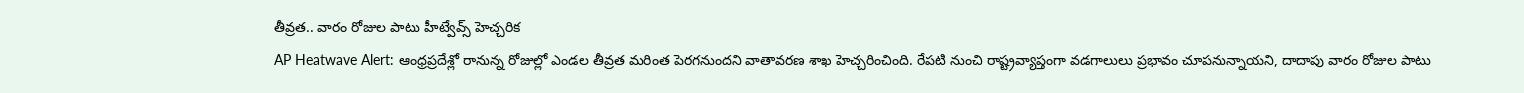తీవ్రత.. వారం రోజుల పాటు హీట్వేవ్స్ హెచ్చరిక
AP Heatwave Alert: ఆంధ్రప్రదేశ్లో రానున్న రోజుల్లో ఎండల తీవ్రత మరింత పెరగనుందని వాతావరణ శాఖ హెచ్చరించింది. రేపటి నుంచి రాష్ట్రవ్యాప్తంగా వడగాలులు ప్రభావం చూపనున్నాయని, దాదాపు వారం రోజుల పాటు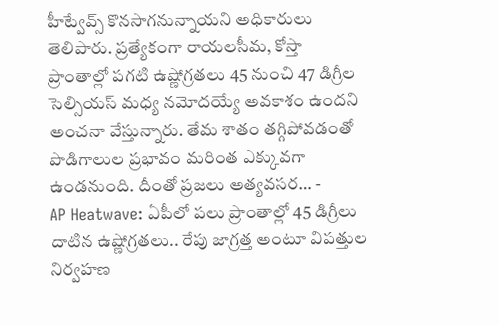హీట్వేవ్స్ కొనసాగనున్నాయని అధికారులు తెలిపారు. ప్రత్యేకంగా రాయలసీమ, కోస్తా ప్రాంతాల్లో పగటి ఉష్ణోగ్రతలు 45 నుంచి 47 డిగ్రీల సెల్సియస్ మధ్య నమోదయ్యే అవకాశం ఉందని అంచనా వేస్తున్నారు. తేమ శాతం తగ్గిపోవడంతో పొడిగాలుల ప్రభావం మరింత ఎక్కువగా ఉండనుంది. దీంతో ప్రజలు అత్యవసర… -
AP Heatwave: ఏపీలో పలు ప్రాంతాల్లో 45 డిగ్రీలు దాటిన ఉష్ణోగ్రతలు.. రేపు జాగ్రత్త అంటూ విపత్తుల నిర్వహణ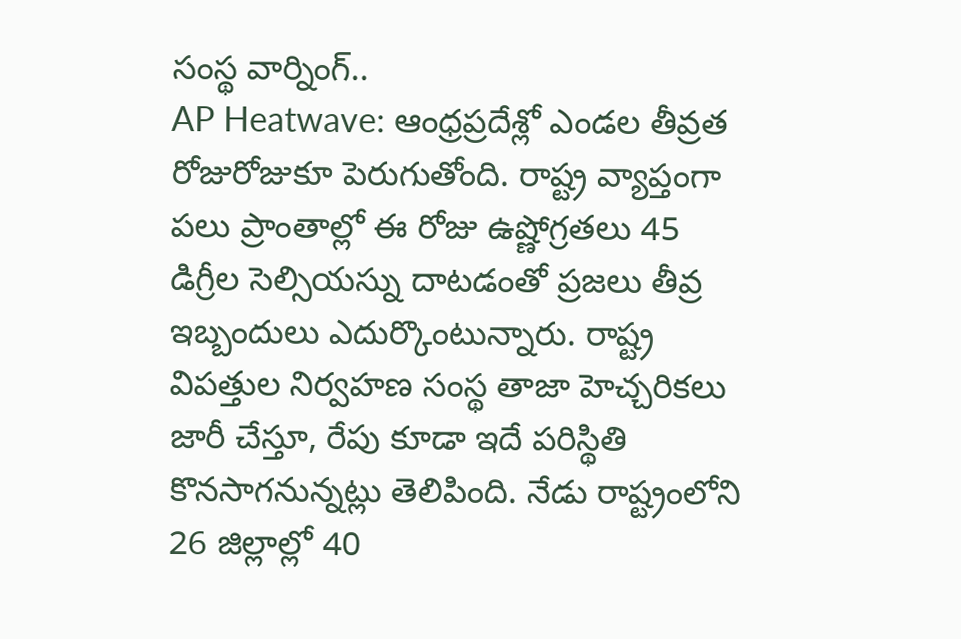సంస్థ వార్నింగ్..
AP Heatwave: ఆంధ్రప్రదేశ్లో ఎండల తీవ్రత రోజురోజుకూ పెరుగుతోంది. రాష్ట్ర వ్యాప్తంగా పలు ప్రాంతాల్లో ఈ రోజు ఉష్ణోగ్రతలు 45 డిగ్రీల సెల్సియస్ను దాటడంతో ప్రజలు తీవ్ర ఇబ్బందులు ఎదుర్కొంటున్నారు. రాష్ట్ర విపత్తుల నిర్వహణ సంస్థ తాజా హెచ్చరికలు జారీ చేస్తూ, రేపు కూడా ఇదే పరిస్థితి కొనసాగనున్నట్లు తెలిపింది. నేడు రాష్ట్రంలోని 26 జిల్లాల్లో 40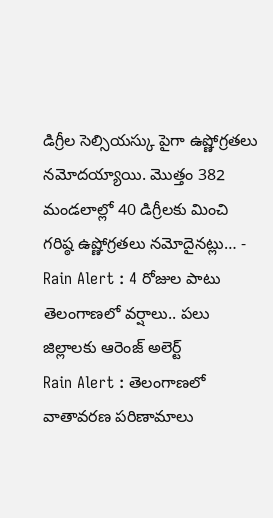డిగ్రీల సెల్సియస్కు పైగా ఉష్ణోగ్రతలు నమోదయ్యాయి. మొత్తం 382 మండలాల్లో 40 డిగ్రీలకు మించి గరిష్ఠ ఉష్ణోగ్రతలు నమోదైనట్లు… -
Rain Alert : 4 రోజుల పాటు తెలంగాణలో వర్షాలు.. పలు జిల్లాలకు ఆరెంజ్ అలెర్ట్
Rain Alert : తెలంగాణలో వాతావరణ పరిణామాలు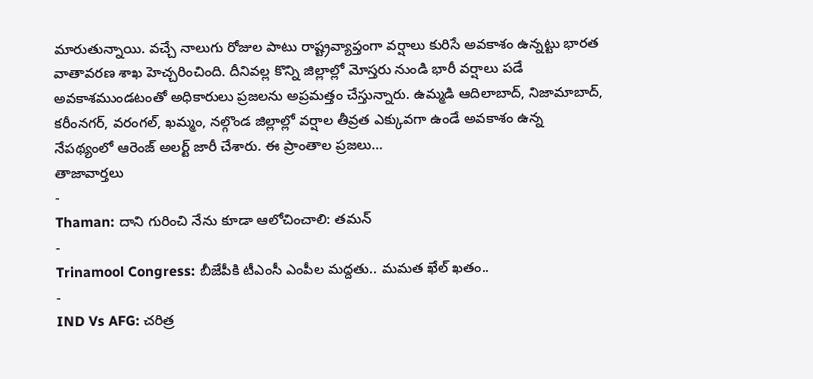మారుతున్నాయి. వచ్చే నాలుగు రోజుల పాటు రాష్ట్రవ్యాప్తంగా వర్షాలు కురిసే అవకాశం ఉన్నట్టు భారత వాతావరణ శాఖ హెచ్చరించింది. దీనివల్ల కొన్ని జిల్లాల్లో మోస్తరు నుండి భారీ వర్షాలు పడే అవకాశముండటంతో అధికారులు ప్రజలను అప్రమత్తం చేస్తున్నారు. ఉమ్మడి ఆదిలాబాద్, నిజామాబాద్, కరీంనగర్, వరంగల్, ఖమ్మం, నల్గొండ జిల్లాల్లో వర్షాల తీవ్రత ఎక్కువగా ఉండే అవకాశం ఉన్న నేపథ్యంలో ఆరెంజ్ అలర్ట్ జారీ చేశారు. ఈ ప్రాంతాల ప్రజలు…
తాజావార్తలు
-
Thaman: దాని గురించి నేను కూడా ఆలోచించాలి: తమన్
-
Trinamool Congress: బీజేపీకి టీఎంసీ ఎంపీల మద్దతు.. మమత ఖేల్ ఖతం..
-
IND Vs AFG: చరిత్ర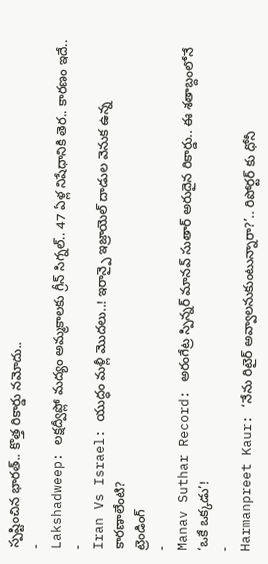స్పష్టించిన భారత్.. కొత్త రికార్డు నమోదు..
-
Lakshadweep: లక్షద్వీప్లో మద్యం అమ్మకాలకు గ్రీన్ సిగ్నల్.. 47 ఏళ్ల నిషేధానికి తెర.. కారణం ఇదే..
-
Iran Vs Israel: యుద్ధం మళ్లీ మొదలు..! ఇరాన్పై ఇజ్రాయెల్ దాడుల వెనుక ఉన్న కారణాలేంటి?
ట్రెండింగ్
-
Manav Suthar Record: అరంగేట్ర స్పిన్నర్ మానవ్ సుతార్ అరుదైన రికార్డు.. ఈ శతాబ్దంలోనే ‘ఒకే ఒక్కడు’!
-
Harmanpreet Kaur: ‘నేను రిటైర్ అవ్వాలనుకుంటున్నారా?’.. రిపోర్టర్ కు ధోనీ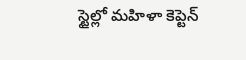స్టైల్లో మహిళా కెప్టెన్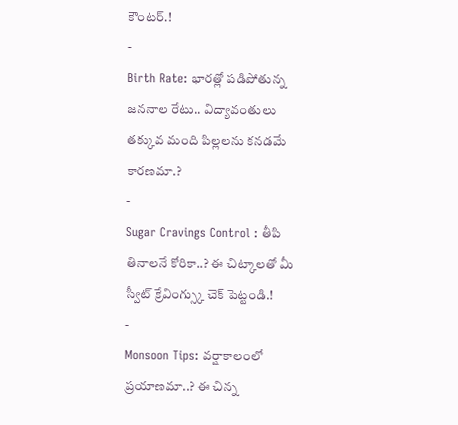కౌంటర్.!
-
Birth Rate: భారత్లో పడిపోతున్న జననాల రేటు.. విద్యావంతులు తక్కువ మంది పిల్లలను కనడమే కారణమా.?
-
Sugar Cravings Control : తీపి తినాలనే కోరికా..? ఈ చిట్కాలతో మీ స్వీట్ క్రేవింగ్స్కు చెక్ పెట్టండి.!
-
Monsoon Tips: వర్షాకాలంలో ప్రయాణమా..? ఈ చిన్న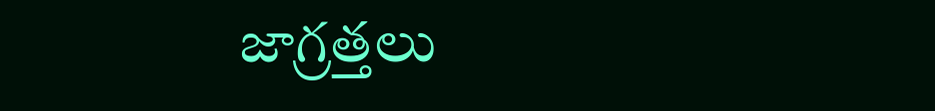జాగ్రత్తలు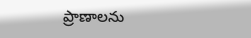ప్రాణాలను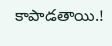కాపాడతాయి.!